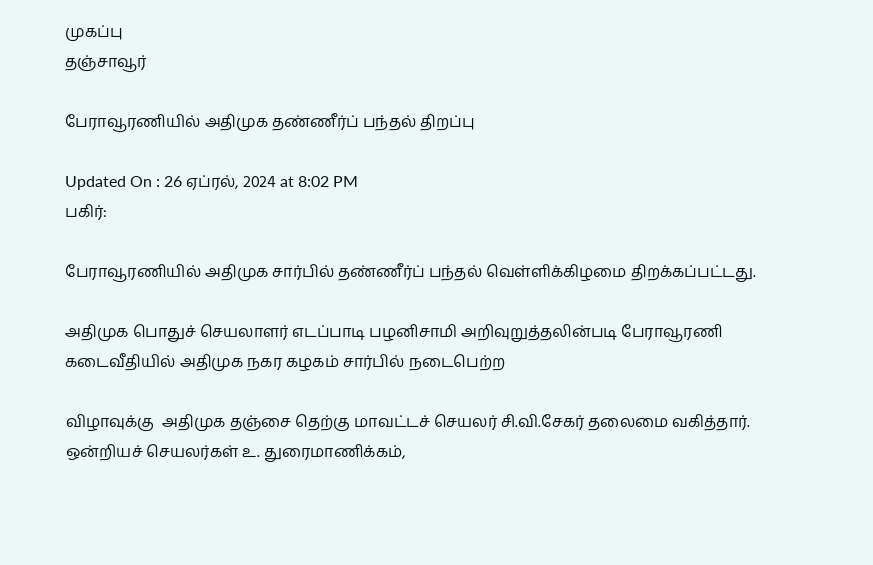முகப்பு
தஞ்சாவூர்

பேராவூரணியில் அதிமுக தண்ணீர்ப் பந்தல் திறப்பு

Updated On : 26 ஏப்ரல், 2024 at 8:02 PM
பகிர்:

பேராவூரணியில் அதிமுக சார்பில் தண்ணீர்ப் பந்தல் வெள்ளிக்கிழமை திறக்கப்பட்டது.

அதிமுக பொதுச் செயலாளர் எடப்பாடி பழனிசாமி அறிவுறுத்தலின்படி பேராவூரணி கடைவீதியில் அதிமுக நகர கழகம் சார்பில் நடைபெற்ற

விழாவுக்கு  அதிமுக தஞ்சை தெற்கு மாவட்டச் செயலர் சி.வி.சேகர் தலைமை வகித்தார். ஒன்றியச் செயலர்கள் உ. துரைமாணிக்கம்,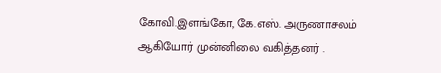கோவி.இளங்கோ, கே.எஸ். அருணாசலம் ஆகியோர் முன்னிலை வகித்தனர் .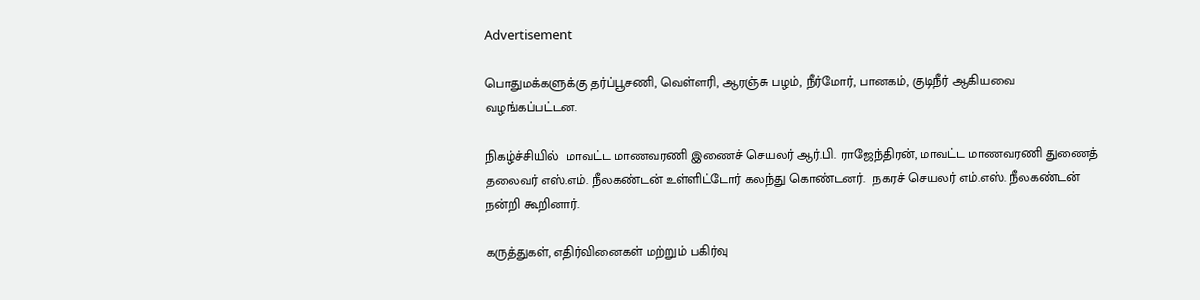Advertisement

பொதுமக்களுக்கு தர்ப்பூசணி, வெள்ளரி, ஆரஞ்சு பழம், நீர்மோர், பானகம், குடிநீர் ஆகியவை வழங்கப்பட்டன.

நிகழ்ச்சியில்  மாவட்ட மாணவரணி இணைச் செயலர் ஆர்.பி. ராஜேந்திரன், மாவட்ட மாணவரணி துணைத் தலைவர் எஸ்.எம். நீலகண்டன் உள்ளிட்டோர் கலந்து கொண்டனர்.  நகரச் செயலர் எம்.எஸ். நீலகண்டன் நன்றி கூறினார்.

கருத்துகள், எதிர்வினைகள் மற்றும் பகிர்வு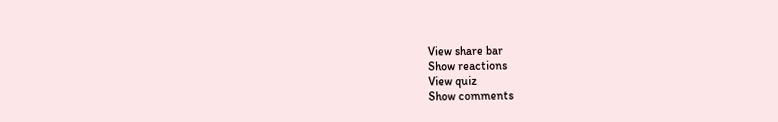View share bar
Show reactions
View quiz
Show comments